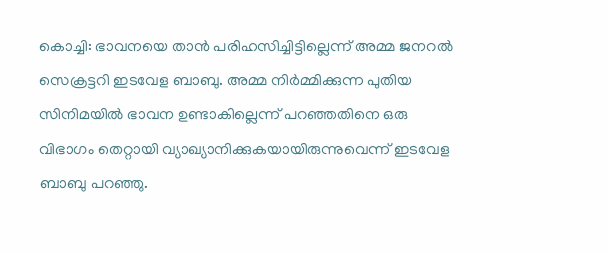കൊച്ചി: ഭാവനയെ താൻ പരിഹസിച്ചിട്ടില്ലെന്ന് അമ്മ ജനറൽ സെക്രട്ടറി ഇടവേള ബാബു. അമ്മ നിർമ്മിക്കുന്ന പുതിയ സിനിമയിൽ ഭാവന ഉണ്ടാകില്ലെന്ന് പറഞ്ഞതിനെ ഒരു വിഭാഗം തെറ്റായി വ്യാഖ്യാനിക്കുകയായിരുന്നുവെന്ന് ഇടവേള ബാബു പറഞ്ഞു.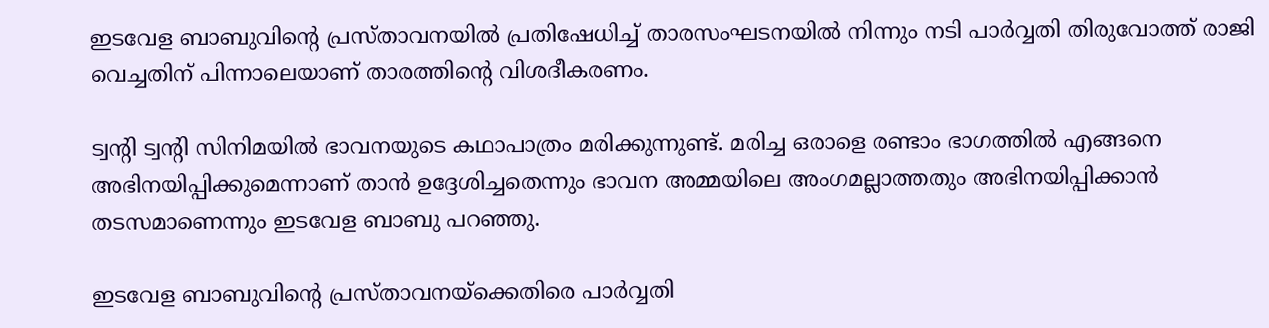ഇടവേള ബാബുവിന്റെ പ്രസ്താവനയിൽ പ്രതിഷേധിച്ച് താരസംഘടനയിൽ നിന്നും നടി പാർവ്വതി തിരുവോത്ത് രാജി വെച്ചതിന് പിന്നാലെയാണ് താരത്തിന്റെ വിശദീകരണം.

ട്വന്റി ട്വന്റി സിനിമയിൽ ഭാവനയുടെ കഥാപാത്രം മരിക്കുന്നുണ്ട്. മരിച്ച ഒരാളെ രണ്ടാം ഭാഗത്തിൽ എങ്ങനെ അഭിനയിപ്പിക്കുമെന്നാണ് താൻ ഉദ്ദേശിച്ചതെന്നും ഭാവന അമ്മയിലെ അംഗമല്ലാത്തതും അഭിനയിപ്പിക്കാൻ തടസമാണെന്നും ഇടവേള ബാബു പറഞ്ഞു.

ഇടവേള ബാബുവിന്റെ പ്രസ്താവനയ്‌ക്കെതിരെ പാർവ്വതി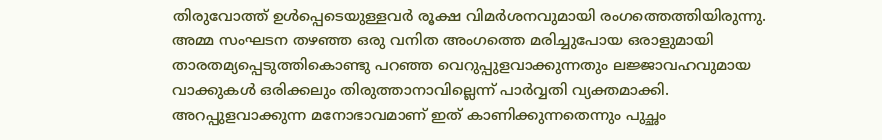തിരുവോത്ത് ഉൾപ്പെടെയുള്ളവർ രൂക്ഷ വിമർശനവുമായി രംഗത്തെത്തിയിരുന്നു. അമ്മ സംഘടന തഴഞ്ഞ ഒരു വനിത അംഗത്തെ മരിച്ചുപോയ ഒരാളുമായി താരതമ്യപ്പെടുത്തികൊണ്ടു പറഞ്ഞ വെറുപ്പുളവാക്കുന്നതും ലജ്ജാവഹവുമായ വാക്കുകൾ ഒരിക്കലും തിരുത്താനാവില്ലെന്ന് പാർവ്വതി വ്യക്തമാക്കി. അറപ്പുളവാക്കുന്ന മനോഭാവമാണ് ഇത് കാണിക്കുന്നതെന്നും പുച്ഛം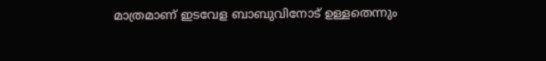മാത്രമാണ് ഇടവേള ബാബുവിനോട് ഉള്ളതെന്നും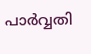പാർവ്വതി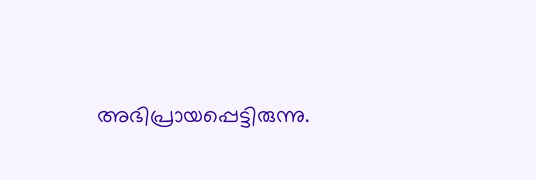അഭിപ്രായപ്പെട്ടിരുന്നു.